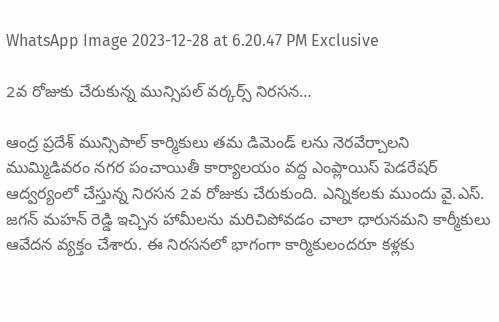WhatsApp Image 2023-12-28 at 6.20.47 PM Exclusive

2వ రోజుకు చేరుకున్న మున్సిపల్ వర్కర్స్ నిరసన…

ఆంద్ర ప్రదేశ్ మున్సిపాల్ కార్మికులు తమ డిమెండ్ లను నెరవేర్చాలని ముమ్మిడివరం నగర పంచాయితీ కార్యాలయం వద్ద ఎంప్లాయిస్ పెడరేషర్ ఆద్వర్యంలో చేస్తున్న నిరసన 2వ రోజుకు చేరుకుంది. ఎన్నికలకు ముందు వై.ఎస్. జగన్ మహన్ రెడ్డి ఇచ్చిన హామీలను మరిచిపోవడం చాలా ధారునమని కార్మీకులు ఆవేదన వ్యక్తం చేశారు. ఈ నిరసనలో భాగంగా కార్మికులందరూ కళ్లకు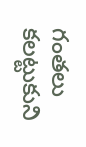గంతలు కలట్టుకుని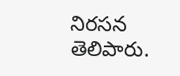నిరసన తెలిపారు.